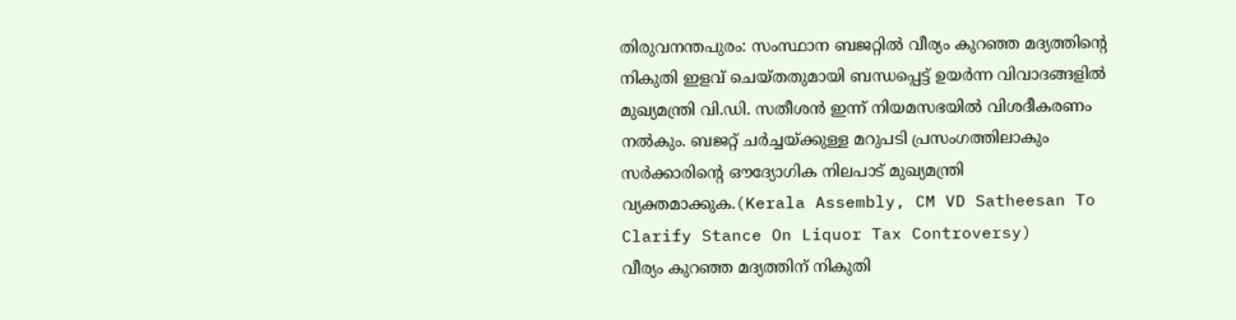തിരുവനന്തപുരം: സംസ്ഥാന ബജറ്റിൽ വീര്യം കുറഞ്ഞ മദ്യത്തിന്റെ നികുതി ഇളവ് ചെയ്തതുമായി ബന്ധപ്പെട്ട് ഉയർന്ന വിവാദങ്ങളിൽ മുഖ്യമന്ത്രി വി.ഡി. സതീശൻ ഇന്ന് നിയമസഭയിൽ വിശദീകരണം നൽകും. ബജറ്റ് ചർച്ചയ്ക്കുള്ള മറുപടി പ്രസംഗത്തിലാകും സർക്കാരിന്റെ ഔദ്യോഗിക നിലപാട് മുഖ്യമന്ത്രി വ്യക്തമാക്കുക.(Kerala Assembly, CM VD Satheesan To Clarify Stance On Liquor Tax Controversy)
വീര്യം കുറഞ്ഞ മദ്യത്തിന് നികുതി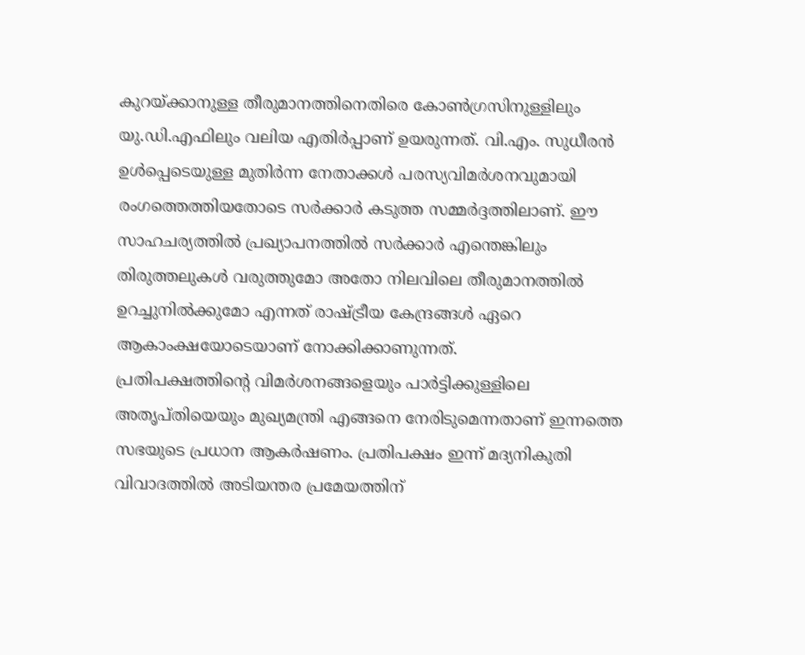കുറയ്ക്കാനുള്ള തീരുമാനത്തിനെതിരെ കോൺഗ്രസിനുള്ളിലും യു.ഡി.എഫിലും വലിയ എതിർപ്പാണ് ഉയരുന്നത്. വി.എം. സുധീരൻ ഉൾപ്പെടെയുള്ള മുതിർന്ന നേതാക്കൾ പരസ്യവിമർശനവുമായി രംഗത്തെത്തിയതോടെ സർക്കാർ കടുത്ത സമ്മർദ്ദത്തിലാണ്. ഈ സാഹചര്യത്തിൽ പ്രഖ്യാപനത്തിൽ സർക്കാർ എന്തെങ്കിലും തിരുത്തലുകൾ വരുത്തുമോ അതോ നിലവിലെ തീരുമാനത്തിൽ ഉറച്ചുനിൽക്കുമോ എന്നത് രാഷ്ട്രീയ കേന്ദ്രങ്ങൾ ഏറെ ആകാംക്ഷയോടെയാണ് നോക്കിക്കാണുന്നത്.
പ്രതിപക്ഷത്തിന്റെ വിമർശനങ്ങളെയും പാർട്ടിക്കുള്ളിലെ അതൃപ്തിയെയും മുഖ്യമന്ത്രി എങ്ങനെ നേരിടുമെന്നതാണ് ഇന്നത്തെ സഭയുടെ പ്രധാന ആകർഷണം. പ്രതിപക്ഷം ഇന്ന് മദ്യനികുതി വിവാദത്തിൽ അടിയന്തര പ്രമേയത്തിന്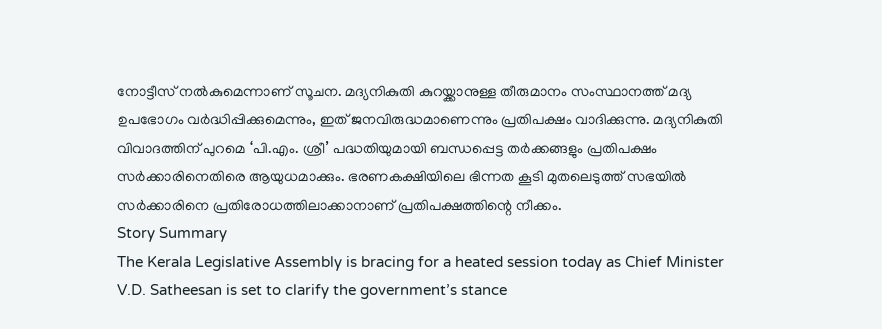നോട്ടീസ് നൽകുമെന്നാണ് സൂചന. മദ്യനികുതി കുറയ്ക്കാനുള്ള തീരുമാനം സംസ്ഥാനത്ത് മദ്യ ഉപഭോഗം വർദ്ധിപ്പിക്കുമെന്നും, ഇത് ജനവിരുദ്ധമാണെന്നും പ്രതിപക്ഷം വാദിക്കുന്നു. മദ്യനികുതി വിവാദത്തിന് പുറമെ ‘പി.എം. ശ്രീ’ പദ്ധതിയുമായി ബന്ധപ്പെട്ട തർക്കങ്ങളും പ്രതിപക്ഷം സർക്കാരിനെതിരെ ആയുധമാക്കും. ഭരണകക്ഷിയിലെ ഭിന്നത കൂടി മുതലെടുത്ത് സഭയിൽ സർക്കാരിനെ പ്രതിരോധത്തിലാക്കാനാണ് പ്രതിപക്ഷത്തിന്റെ നീക്കം.
Story Summary
The Kerala Legislative Assembly is bracing for a heated session today as Chief Minister V.D. Satheesan is set to clarify the government’s stance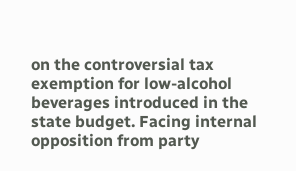on the controversial tax exemption for low-alcohol beverages introduced in the state budget. Facing internal opposition from party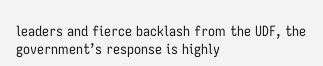leaders and fierce backlash from the UDF, the government’s response is highly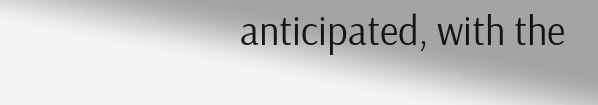anticipated, with the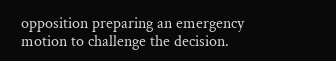opposition preparing an emergency motion to challenge the decision.